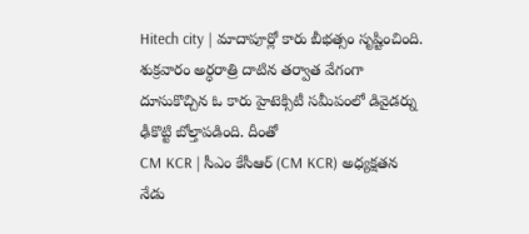Hitech city | మాదాపూర్లో కారు బీభత్సం సృష్టించింది. శుక్రవారం అర్ధరాత్రి దాటిన తర్వాత వేగంగా దూసుకొచ్చిన ఓ కారు హైటెక్సిటీ సమీపంలో డివైడర్ను ఢీకొట్టి బోల్తాపడింది. దీంతో
CM KCR | సీఎం కేసీఆర్ (CM KCR) అధ్యక్షతన నేడు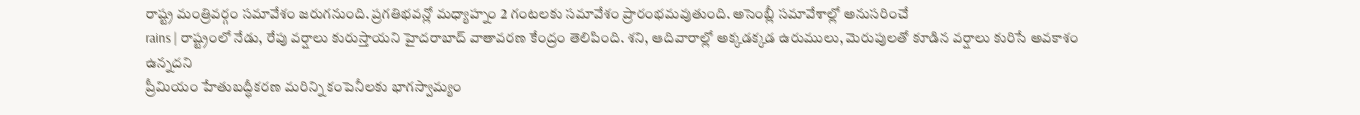రాష్ట్ర మంత్రివర్గం సమావేశం జరుగనుంది. ప్రగతిభవన్లో మధ్యాహ్నం 2 గంటలకు సమావేశం ప్రారంభమవుతుంది. అసెంబ్లీ సమావేశాల్లో అనుసరించే
rains | రాష్ట్రంలో నేడు, రేపు వర్షాలు కురుస్తాయని హైదరాబాద్ వాతావరణ కేంద్రం తెలిపింది. శని, ఆదివారాల్లో అక్కడక్కడ ఉరుములు, మెరుపులతో కూడిన వర్షాలు కురిసే అవకాశం ఉన్నదని
ప్రీమియం హేతుబద్ధీకరణ మరిన్ని కంపెనీలకు భాగస్వామ్యం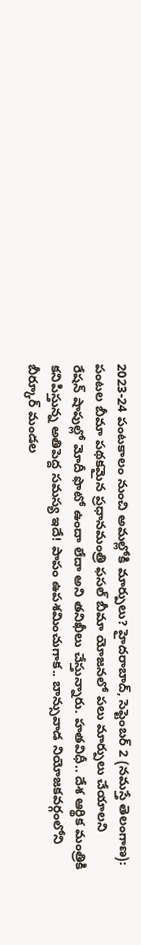2023-24 పంటకాలం నుంచి అమల్లోకి మార్పులు? హైదరాబాద్, సెప్టెంబర్ 2 (నమస్తే తెలంగాణ): పంటల బీమా పథకమైన ప్రధానమంత్రి ఫసల్ బీమా యోజనలో పలు మార్పులు చేయాలని
రేషన్ షాపుల్లో మోదీ ఫొటో ఉందా లేదా అని తనిఖీలు చేస్తున్నారు. హతవిధీ.. దేశ ఆర్థిక మంత్రికి కనిపిస్తున్న అతిపెద్ద సమస్య ఇదే! పాపం ఉపశమించుగాక.. బాన్సువాడ నియోజకవర్గంలోని బీర్కూర్ మండల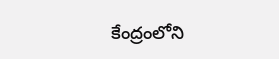కేంద్రంలోని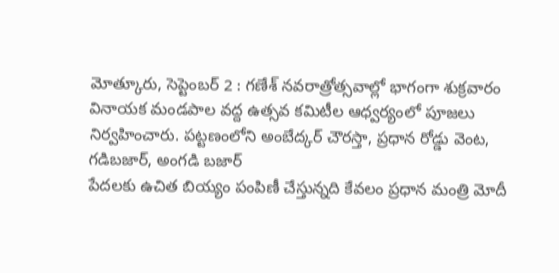మోత్కూరు, సెప్టెంబర్ 2 : గణేశ్ నవరాత్రోత్సవాల్లో భాగంగా శుక్రవారం వినాయక మండపాల వద్ద ఉత్సవ కమిటీల ఆధ్వర్యంలో పూజలు నిర్వహించారు. పట్టణంలోని అంబేద్కర్ చౌరస్తా, ప్రధాన రోడ్డు వెంట, గడిబజార్, అంగడి బజార్
పేదలకు ఉచిత బియ్యం పంపిణీ చేస్తున్నది కేవలం ప్రధాన మంత్రి మోదీ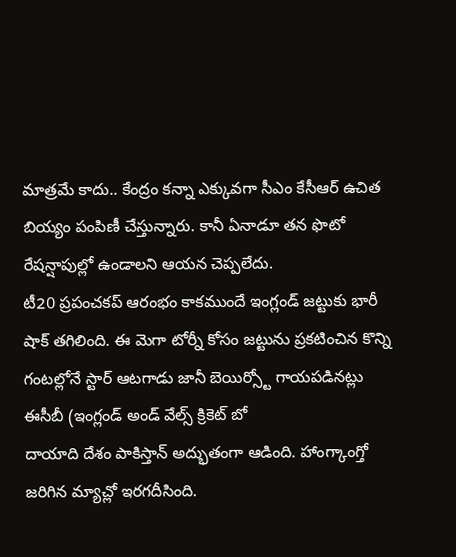మాత్రమే కాదు.. కేంద్రం కన్నా ఎక్కువగా సీఎం కేసీఆర్ ఉచిత బియ్యం పంపిణీ చేస్తున్నారు. కానీ ఏనాడూ తన ఫొటో రేషన్షాపుల్లో ఉండాలని ఆయన చెప్పలేదు.
టీ20 ప్రపంచకప్ ఆరంభం కాకముందే ఇంగ్లండ్ జట్టుకు భారీ షాక్ తగిలింది. ఈ మెగా టోర్నీ కోసం జట్టును ప్రకటించిన కొన్ని గంటల్లోనే స్టార్ ఆటగాడు జానీ బెయిర్స్టో గాయపడినట్లు ఈసీబీ (ఇంగ్లండ్ అండ్ వేల్స్ క్రికెట్ బో
దాయాది దేశం పాకిస్తాన్ అద్భుతంగా ఆడింది. హాంగ్కాంగ్తో జరిగిన మ్యాచ్లో ఇరగదీసింది.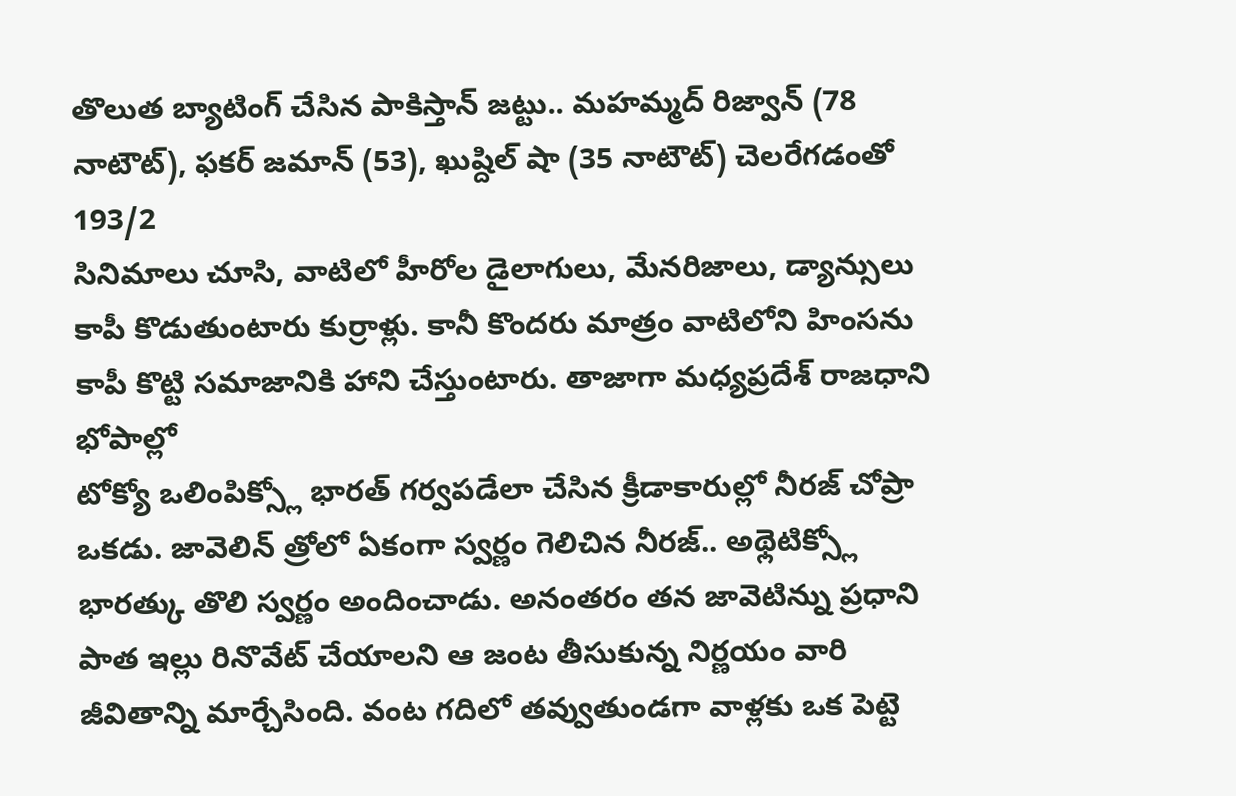తొలుత బ్యాటింగ్ చేసిన పాకిస్తాన్ జట్టు.. మహమ్మద్ రిజ్వాన్ (78 నాటౌట్), ఫకర్ జమాన్ (53), ఖుష్దిల్ షా (35 నాటౌట్) చెలరేగడంతో 193/2
సినిమాలు చూసి, వాటిలో హీరోల డైలాగులు, మేనరిజాలు, డ్యాన్సులు కాపీ కొడుతుంటారు కుర్రాళ్లు. కానీ కొందరు మాత్రం వాటిలోని హింసను కాపీ కొట్టి సమాజానికి హాని చేస్తుంటారు. తాజాగా మధ్యప్రదేశ్ రాజధాని భోపాల్లో
టోక్యో ఒలింపిక్స్లో భారత్ గర్వపడేలా చేసిన క్రీడాకారుల్లో నీరజ్ చోప్రా ఒకడు. జావెలిన్ త్రోలో ఏకంగా స్వర్ణం గెలిచిన నీరజ్.. అథ్లెటిక్స్లో భారత్కు తొలి స్వర్ణం అందించాడు. అనంతరం తన జావెటిన్ను ప్రధాని
పాత ఇల్లు రినొవేట్ చేయాలని ఆ జంట తీసుకున్న నిర్ణయం వారి జీవితాన్ని మార్చేసింది. వంట గదిలో తవ్వుతుండగా వాళ్లకు ఒక పెట్టె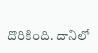దొరికింది. దానిలో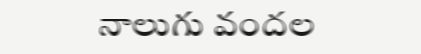నాలుగు వందల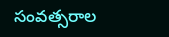సంవత్సరాల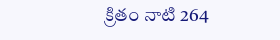క్రితం నాటి 264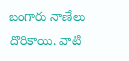బంగారు నాణేలు దొరికాయి. వాటి